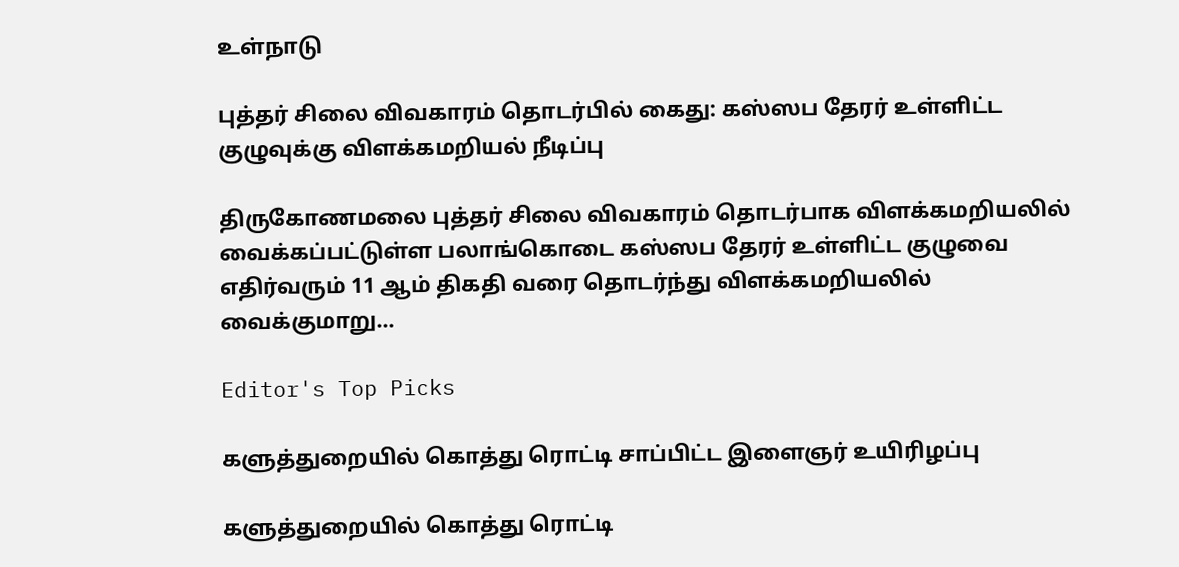உள்நாடு

புத்தர் சிலை விவகாரம் தொடர்பில் கைது: கஸ்ஸப தேரர் உள்ளிட்ட குழுவுக்கு விளக்கமறியல் நீடிப்பு

திருகோணமலை புத்தர் சிலை விவகாரம் தொடர்பாக விளக்கமறியலில் வைக்கப்பட்டுள்ள பலாங்கொடை கஸ்ஸப தேரர் உள்ளிட்ட குழுவை எதிர்வரும் 11 ஆம் திகதி வரை தொடர்ந்து விளக்கமறியலில் வைக்குமாறு…

Editor's Top Picks

களுத்துறையில் கொத்து ரொட்டி சாப்பிட்ட இளைஞர் உயிரிழப்பு

களுத்துறையில் கொத்து ரொட்டி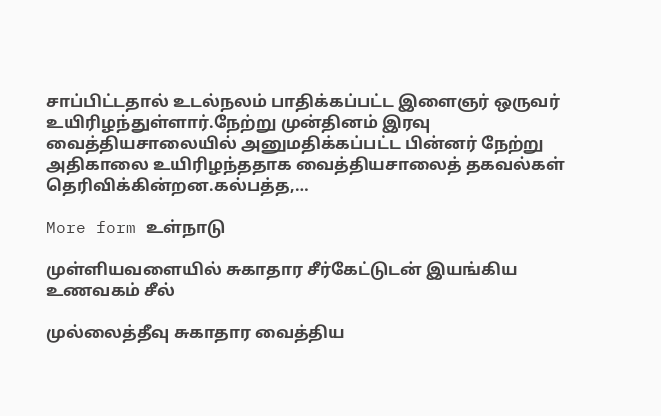சாப்பிட்டதால் உடல்நலம் பாதிக்கப்பட்ட இளைஞர் ஒருவர் உயிரிழந்துள்ளார்.நேற்று முன்தினம் இரவு வைத்தியசாலையில் அனுமதிக்கப்பட்ட பின்னர் நேற்று அதிகாலை உயிரிழந்ததாக வைத்தியசாலைத் தகவல்கள் தெரிவிக்கின்றன.கல்பத்த,…

More form உள்நாடு

முள்ளியவளையில் சுகாதார சீர்கேட்டுடன் இயங்கிய உணவகம் சீல்

முல்லைத்தீவு சுகாதார வைத்திய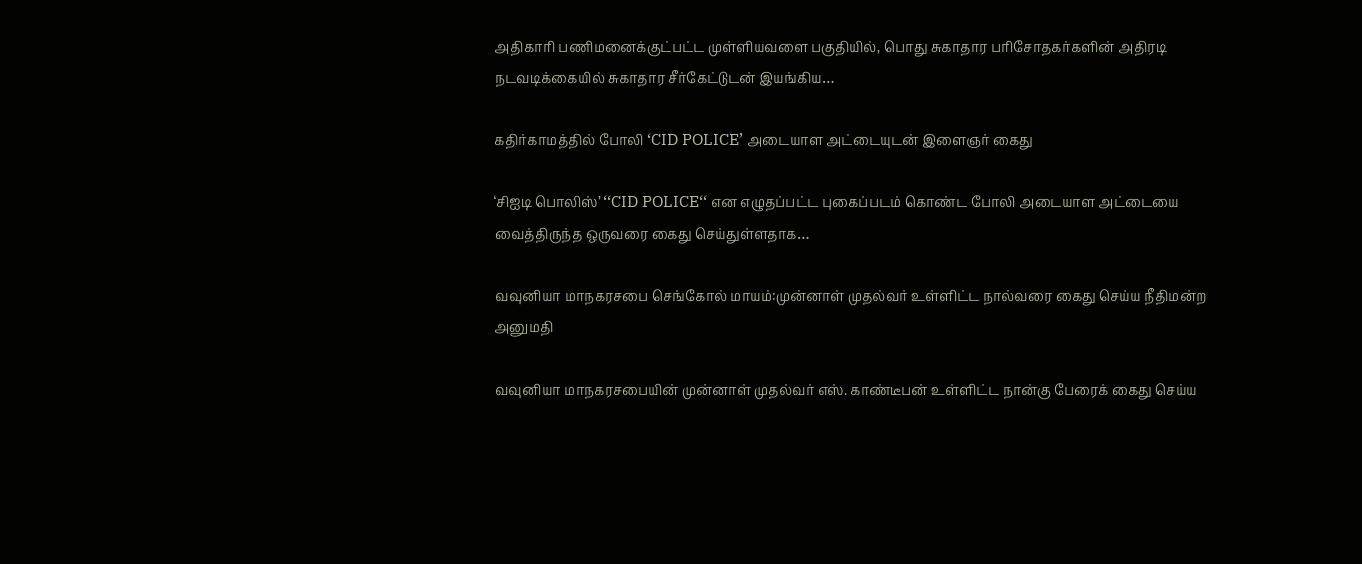அதிகாரி பணிமனைக்குட்பட்ட முள்ளியவளை பகுதியில், பொது சுகாதார பரிசோதகர்களின் அதிரடி நடவடிக்கையில் சுகாதார சீர்கேட்டுடன் இயங்கிய…

கதிர்காமத்தில் போலி ‘CID POLICE’ அடையாள அட்டையுடன் இளைஞர் கைது

‘சிஐடி பொலிஸ்’ ‘‘CID POLICE‘‘ என எழுதப்பட்ட புகைப்படம் கொண்ட போலி அடையாள அட்டையை வைத்திருந்த ஒருவரை கைது செய்துள்ளதாக…

வவுனியா மாநகரசபை செங்கோல் மாயம்:முன்னாள் முதல்வர் உள்ளிட்ட நால்வரை கைது செய்ய நீதிமன்ற அனுமதி

வவுனியா மாநகரசபையின் முன்னாள் முதல்வர் எஸ். காண்டீபன் உள்ளிட்ட நான்கு பேரைக் கைது செய்ய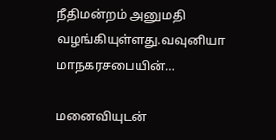நீதிமன்றம் அனுமதி வழங்கியுள்ளது.வவுனியா மாநகரசபையின்…

மனைவியுடன்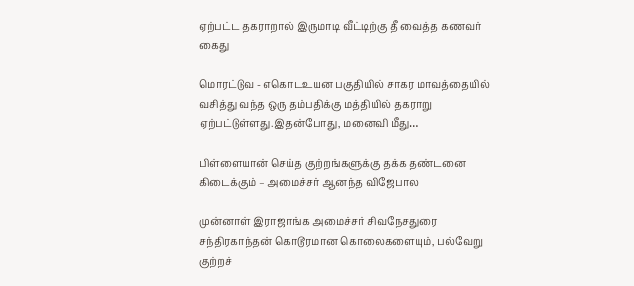ஏற்பட்ட தகராறால் இருமாடி வீட்டிற்கு தீ வைத்த கணவர் கைது

மொரட்டுவ - எகொடஉயன பகுதியில் சாகர மாவத்தையில் வசித்து வந்த ஒரு தம்பதிக்கு மத்தியில் தகராறு ஏற்பட்டுள்ளது.இதன்போது, மனைவி மீது…

பிள்ளையான் செய்த குற்றங்களுக்கு தக்க தண்டனை கிடைக்கும் – அமைச்சர் ஆனந்த விஜேபால

முன்னாள் இராஜாங்க அமைச்சர் சிவநேசதுரை சந்திரகாந்தன் கொடூரமான கொலைகளையும், பல்வேறு குற்றச்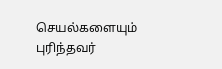செயல்களையும் புரிந்தவர்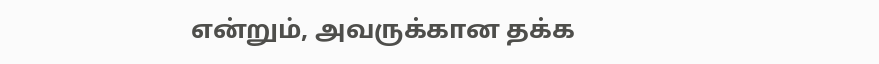என்றும், அவருக்கான தக்க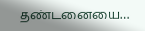தண்டனையை…